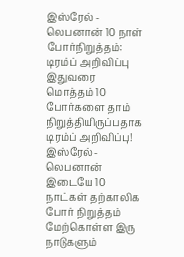இஸ்ரேல் - லெபனான் 10 நாள் போர்நிறுத்தம்: டிரம்ப் அறிவிப்பு
இதுவரை மொத்தம் 10 போர்களை தாம் நிறுத்தியிருப்பதாக டிரம்ப் அறிவிப்பு!
இஸ்ரேல்-லெபனான் இடையே 10 நாட்கள் தற்காலிக போர் நிறுத்தம் மேற்கொள்ள இரு நாடுகளும்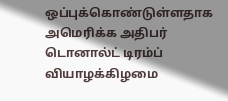ஒப்புக்கொண்டுள்ளதாக அமெரிக்க அதிபர் டொனால்ட் டிரம்ப் வியாழக்கிழமை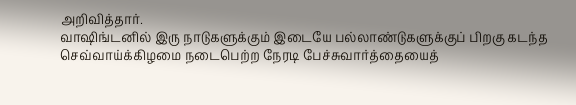அறிவித்தார்.
வாஷிங்டனில் இரு நாடுகளுக்கும் இடையே பல்லாண்டுகளுக்குப் பிறகு கடந்த செவ்வாய்க்கிழமை நடைபெற்ற நேரடி பேச்சுவார்த்தையைத்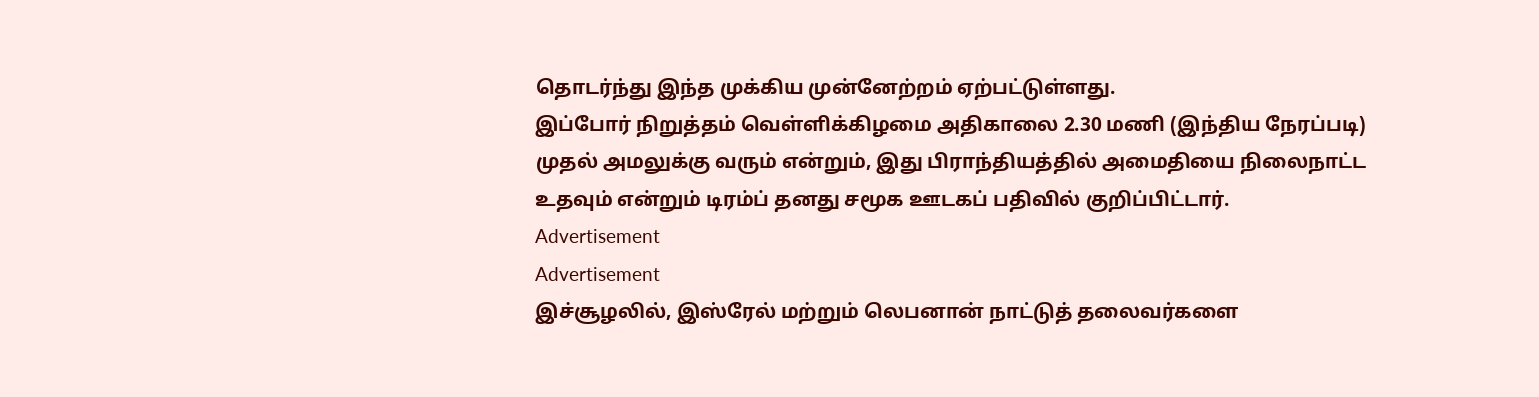தொடர்ந்து இந்த முக்கிய முன்னேற்றம் ஏற்பட்டுள்ளது.
இப்போர் நிறுத்தம் வெள்ளிக்கிழமை அதிகாலை 2.30 மணி (இந்திய நேரப்படி) முதல் அமலுக்கு வரும் என்றும், இது பிராந்தியத்தில் அமைதியை நிலைநாட்ட உதவும் என்றும் டிரம்ப் தனது சமூக ஊடகப் பதிவில் குறிப்பிட்டார்.
Advertisement
Advertisement
இச்சூழலில், இஸ்ரேல் மற்றும் லெபனான் நாட்டுத் தலைவர்களை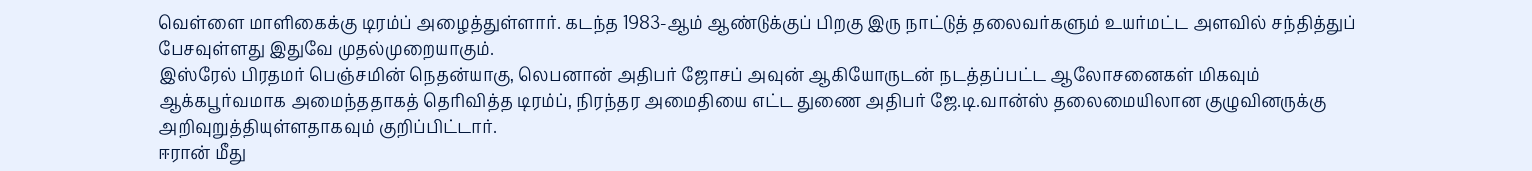வெள்ளை மாளிகைக்கு டிரம்ப் அழைத்துள்ளார். கடந்த 1983-ஆம் ஆண்டுக்குப் பிறகு இரு நாட்டுத் தலைவர்களும் உயர்மட்ட அளவில் சந்தித்துப் பேசவுள்ளது இதுவே முதல்முறையாகும்.
இஸ்ரேல் பிரதமர் பெஞ்சமின் நெதன்யாகு, லெபனான் அதிபர் ஜோசப் அவுன் ஆகியோருடன் நடத்தப்பட்ட ஆலோசனைகள் மிகவும் ஆக்கபூர்வமாக அமைந்ததாகத் தெரிவித்த டிரம்ப், நிரந்தர அமைதியை எட்ட துணை அதிபர் ஜே.டி.வான்ஸ் தலைமையிலான குழுவினருக்கு அறிவுறுத்தியுள்ளதாகவும் குறிப்பிட்டார்.
ஈரான் மீது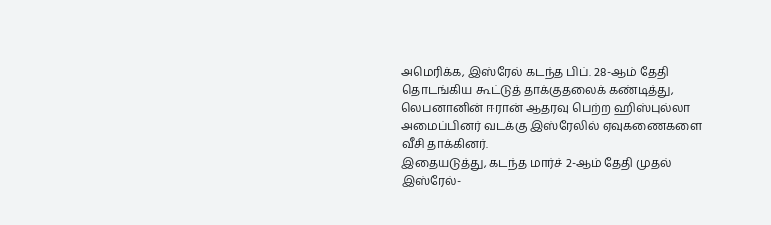அமெரிக்க, இஸ்ரேல் கடந்த பிப். 28-ஆம் தேதி தொடங்கிய கூட்டுத் தாக்குதலைக் கண்டித்து, லெபனானின் ஈரான் ஆதரவு பெற்ற ஹிஸ்புல்லா அமைப்பினர் வடக்கு இஸ்ரேலில் ஏவுகணைகளை வீசி தாக்கினர்.
இதையடுத்து, கடந்த மார்ச் 2-ஆம் தேதி முதல் இஸ்ரேல்-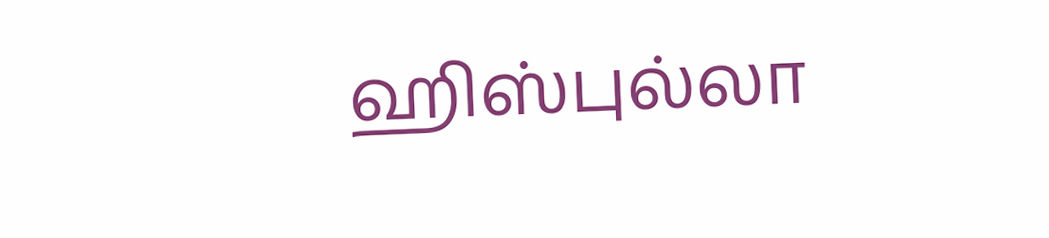ஹிஸ்புல்லா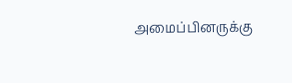அமைப்பினருக்கு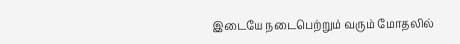இடையே நடைபெற்றும் வரும் மோதலில்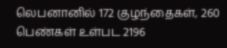லெபனானில் 172 குழந்தைகள், 260 பெண்கள் உள்பட 2196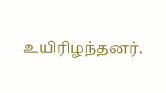உயிரிழந்தனர்.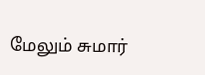மேலும் சுமார்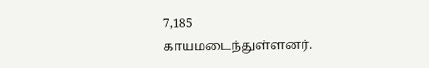7,185 காயமடைந்துள்ளனர்.